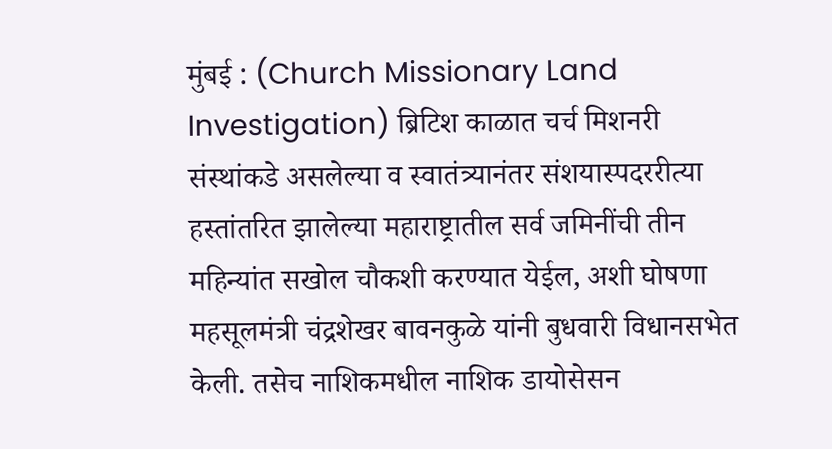मुंबई : (Church Missionary Land Investigation) ब्रिटिश काळात चर्च मिशनरी संस्थांकडे असलेल्या व स्वातंत्र्यानंतर संशयास्पदररीत्या हस्तांतरित झालेल्या महाराष्ट्रातील सर्व जमिनींची तीन महिन्यांत सखोल चौकशी करण्यात येईल, अशी घोषणा महसूलमंत्री चंद्रशेखर बावनकुळे यांनी बुधवारी विधानसभेत केली. तसेच नाशिकमधील नाशिक डायोसेसन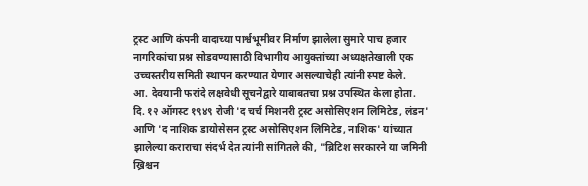ट्रस्ट आणि कंपनी वादाच्या पार्श्वभूमीवर निर्माण झालेला सुमारे पाच हजार नागरिकांचा प्रश्न सोडवण्यासाठी विभागीय आयुक्तांच्या अध्यक्षतेखाली एक उच्चस्तरीय समिती स्थापन करण्यात येणार असल्याचेही त्यांनी स्पष्ट केले.
आ. देवयानी फरांदे लक्षवेधी सूचनेद्वारे याबाबतचा प्रश्न उपस्थित केला होता. दि. १२ ऑगस्ट १९४९ रोजी 'द चर्च मिशनरी ट्रस्ट असोसिएशन लिमिटेड, लंडन' आणि 'द नाशिक डायोसेसन ट्रस्ट असोसिएशन लिमिटेड, नाशिक' यांच्यात झालेल्या कराराचा संदर्भ देत त्यांनी सांगितले की, "ब्रिटिश सरकारने या जमिनी ख्रिश्चन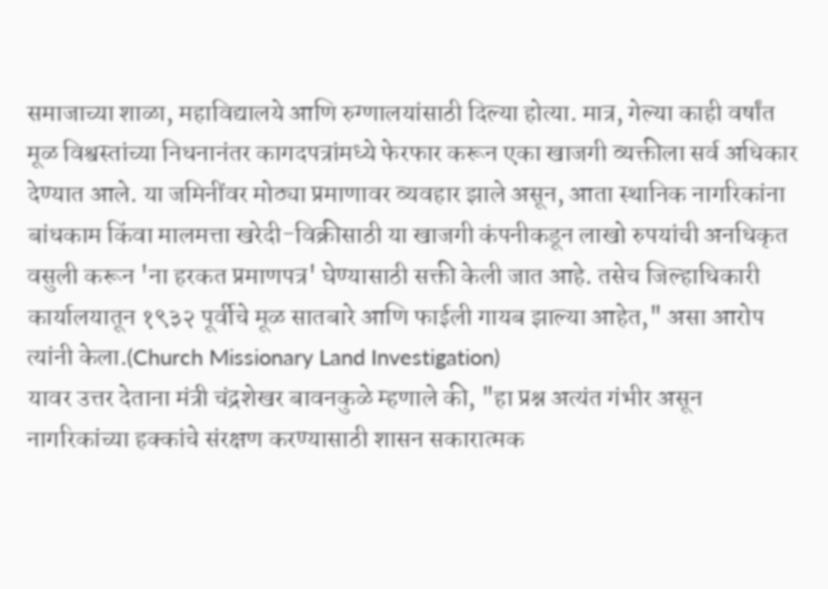समाजाच्या शाळा, महाविद्यालये आणि रुग्णालयांसाठी दिल्या होत्या. मात्र, गेल्या काही वर्षांत मूळ विश्वस्तांच्या निधनानंतर कागदपत्रांमध्ये फेरफार करून एका खाजगी व्यक्तीला सर्व अधिकार देण्यात आले. या जमिनींवर मोठ्या प्रमाणावर व्यवहार झाले असून, आता स्थानिक नागरिकांना बांधकाम किंवा मालमत्ता खरेदी-विक्रीसाठी या खाजगी कंपनीकडून लाखो रुपयांची अनधिकृत वसुली करून 'ना हरकत प्रमाणपत्र' घेण्यासाठी सक्ती केली जात आहे. तसेच जिल्हाधिकारी कार्यालयातून १९३२ पूर्वीचे मूळ सातबारे आणि फाईली गायब झाल्या आहेत," असा आरोप त्यांनी केला.(Church Missionary Land Investigation)
यावर उत्तर देताना मंत्री चंद्रशेखर बावनकुळे म्हणाले की, "हा प्रश्न अत्यंत गंभीर असून नागरिकांच्या हक्कांचे संरक्षण करण्यासाठी शासन सकारात्मक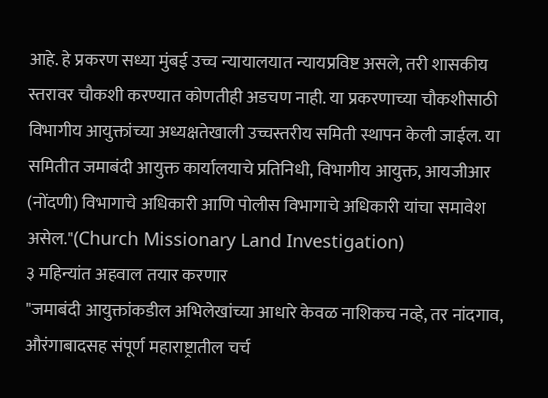आहे. हे प्रकरण सध्या मुंबई उच्च न्यायालयात न्यायप्रविष्ट असले, तरी शासकीय स्तरावर चौकशी करण्यात कोणतीही अडचण नाही. या प्रकरणाच्या चौकशीसाठी विभागीय आयुक्तांच्या अध्यक्षतेखाली उच्चस्तरीय समिती स्थापन केली जाईल. या समितीत जमाबंदी आयुक्त कार्यालयाचे प्रतिनिधी, विभागीय आयुक्त, आयजीआर (नोंदणी) विभागाचे अधिकारी आणि पोलीस विभागाचे अधिकारी यांचा समावेश असेल."(Church Missionary Land Investigation)
३ महिन्यांत अहवाल तयार करणार
"जमाबंदी आयुक्तांकडील अभिलेखांच्या आधारे केवळ नाशिकच नव्हे, तर नांदगाव, औरंगाबादसह संपूर्ण महाराष्ट्रातील चर्च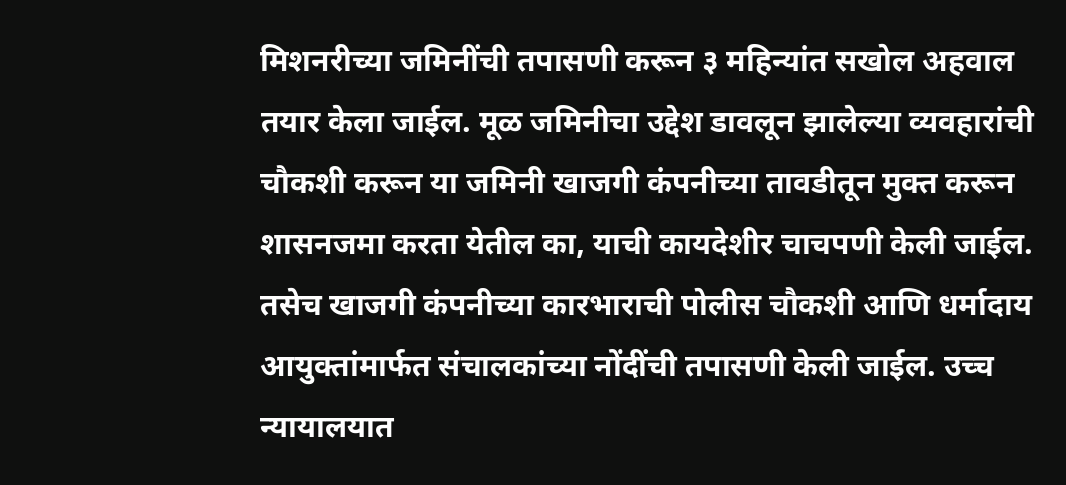मिशनरीच्या जमिनींची तपासणी करून ३ महिन्यांत सखोल अहवाल तयार केला जाईल. मूळ जमिनीचा उद्देश डावलून झालेल्या व्यवहारांची चौकशी करून या जमिनी खाजगी कंपनीच्या तावडीतून मुक्त करून शासनजमा करता येतील का, याची कायदेशीर चाचपणी केली जाईल. तसेच खाजगी कंपनीच्या कारभाराची पोलीस चौकशी आणि धर्मादाय आयुक्तांमार्फत संचालकांच्या नोंदींची तपासणी केली जाईल. उच्च न्यायालयात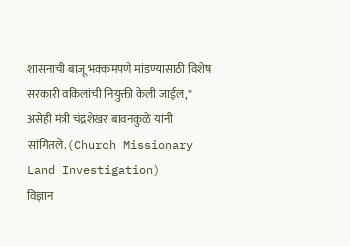शासनाची बाजू भक्कमपणे मांडण्यासाठी विशेष सरकारी वकिलांची नियुक्ती केली जाईल," असेही मंत्री चंद्रशेखर बावनकुळे यांनी सांगितले.(Church Missionary Land Investigation)
विज्ञान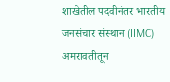शाखेतील पदवीनंतर भारतीय जनसंचार संस्थान (IIMC) अमरावतीतून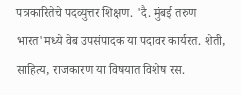पत्रकारितेचे पदव्युत्तर शिक्षण. 'दै. मुंबई तरुण भारत'मध्ये वेब उपसंपादक या पदावर कार्यरत. शेती, साहित्य, राजकारण या विषयात विशेष रस.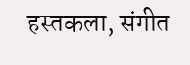हस्तकला, संगीत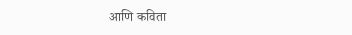आणि कविता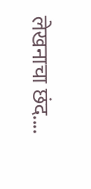लेखनाचा छंद....